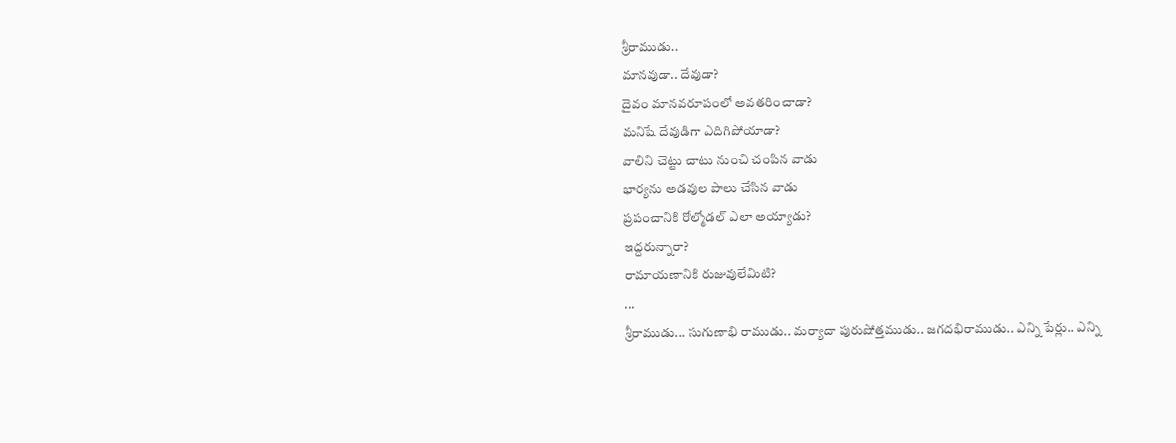శ్రీరాముడు..
మానవుడా.. దేవుడా?
దైవం మానవరూపంలో అవతరించాడా?
మనిషే దేవుడిగా ఎదిగిపోయాడా?
వాలిని చెట్టు చాటు నుంచి చంపిన వాడు
భార్యను అడవుల పాలు చేసిన వాడు
ప్రపంచానికి రోల్మోడల్ ఎలా అయ్యాడు?
ఇద్దరున్నారా?
రామాయణానికి రుజువులేమిటి?
...
శ్రీరాముడు... సుగుణాభి రాముడు.. మర్యాదా పురుషోత్తముడు.. జగదభిరాముడు.. ఎన్ని పేర్లు.. ఎన్ని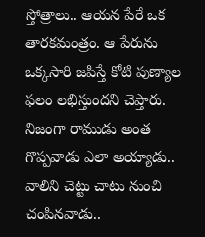స్తోత్రాలు.. ఆయన పేరే ఒక తారకమంత్రం. ఆ పేరును ఒక్కసారి జపిస్తే కోటి పుణ్యాల ఫలం లభిస్తుందని చెప్తారు. నిజంగా రాముడు అంత గొప్పవాడు ఎలా అయ్యాడు.. వాలిని చెట్టు చాటు నుంచి చంపినవాడు..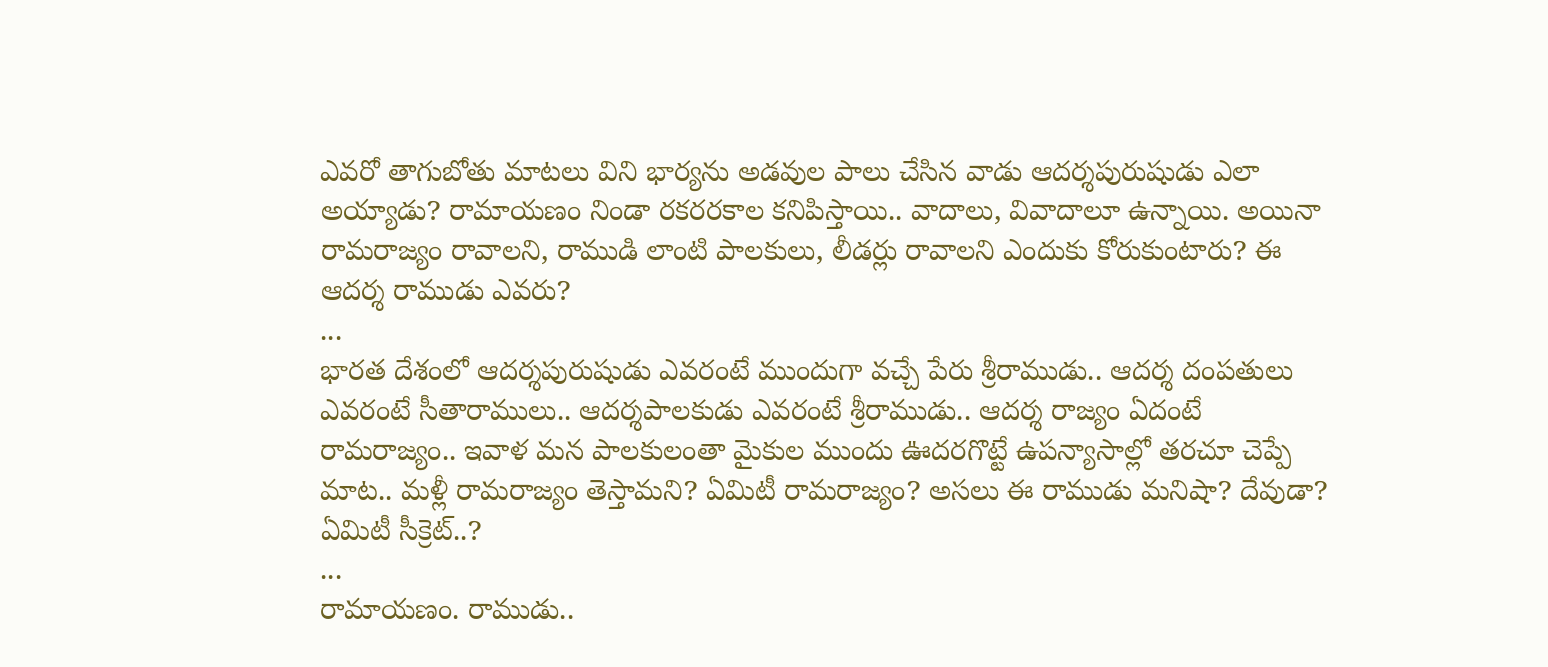ఎవరో తాగుబోతు మాటలు విని భార్యను అడవుల పాలు చేసిన వాడు ఆదర్శపురుషుడు ఎలా అయ్యాడు? రామాయణం నిండా రకరరకాల కనిపిస్తాయి.. వాదాలు, వివాదాలూ ఉన్నాయి. అయినా రామరాజ్యం రావాలని, రాముడి లాంటి పాలకులు, లీడర్లు రావాలని ఎందుకు కోరుకుంటారు? ఈ ఆదర్శ రాముడు ఎవరు?
...
భారత దేశంలో ఆదర్శపురుషుడు ఎవరంటే ముందుగా వచ్చే పేరు శ్రీరాముడు.. ఆదర్శ దంపతులు ఎవరంటే సీతారాములు.. ఆదర్శపాలకుడు ఎవరంటే శ్రీరాముడు.. ఆదర్శ రాజ్యం ఏదంటే రామరాజ్యం.. ఇవాళ మన పాలకులంతా మైకుల ముందు ఊదరగొట్టే ఉపన్యాసాల్లో తరచూ చెప్పే మాట.. మళ్లీ రామరాజ్యం తెస్తామని? ఏమిటీ రామరాజ్యం? అసలు ఈ రాముడు మనిషా? దేవుడా? ఏమిటీ సీక్రెట్..?
...
రామాయణం. రాముడు..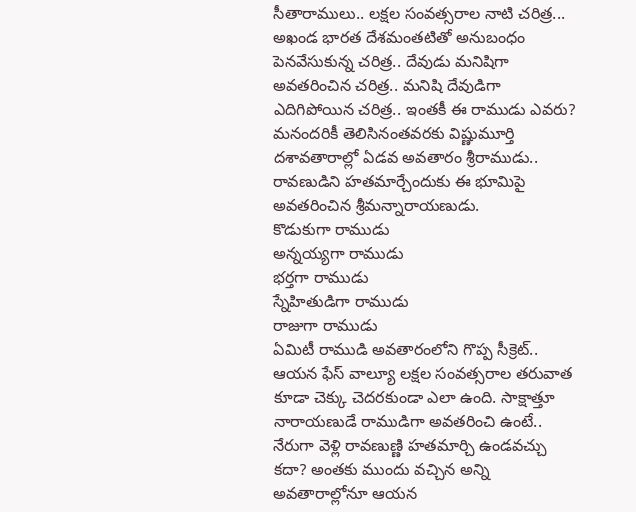సీతారాములు.. లక్షల సంవత్సరాల నాటి చరిత్ర... అఖండ భారత దేశమంతటితో అనుబంధం పెనవేసుకున్న చరిత్ర.. దేవుడు మనిషిగా అవతరించిన చరిత్ర.. మనిషి దేవుడిగా ఎదిగిపోయిన చరిత్ర.. ఇంతకీ ఈ రాముడు ఎవరు? మనందరికీ తెలిసినంతవరకు విష్ణుమూర్తి దశావతారాల్లో ఏడవ అవతారం శ్రీరాముడు.. రావణుడిని హతమార్చేందుకు ఈ భూమిపై అవతరించిన శ్రీమన్నారాయణుడు.
కొడుకుగా రాముడు
అన్నయ్యగా రాముడు
భర్తగా రాముడు
స్నేహితుడిగా రాముడు
రాజుగా రాముడు
ఏమిటీ రాముడి అవతారంలోని గొప్ప సీక్రెట్.. ఆయన ఫేస్ వాల్యూ లక్షల సంవత్సరాల తరువాత కూడా చెక్కు చెదరకుండా ఎలా ఉంది. సాక్షాత్తూ నారాయణుడే రాముడిగా అవతరించి ఉంటే.. నేరుగా వెళ్లి రావణుణ్ణి హతమార్చి ఉండవచ్చు కదా? అంతకు ముందు వచ్చిన అన్ని అవతారాల్లోనూ ఆయన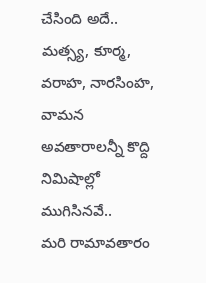చేసింది అదే.. మత్స్య, కూర్మ, వరాహ, నారసింహ, వామన అవతారాలన్నీ కొద్ది నిమిషాల్లో ముగిసినవే..
మరి రామావతారం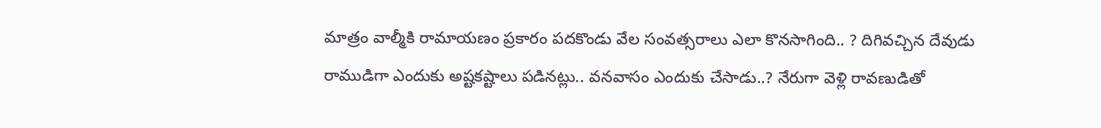మాత్రం వాల్మీకి రామాయణం ప్రకారం పదకొండు వేల సంవత్సరాలు ఎలా కొనసాగింది.. ? దిగివచ్చిన దేవుడు రాముడిగా ఎందుకు అష్టకష్టాలు పడినట్లు.. వనవాసం ఎందుకు చేసాడు..? నేరుగా వెళ్లి రావణుడితో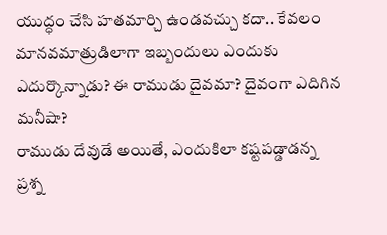యుద్ధం చేసి హతమార్చి ఉండవచ్చు కదా.. కేవలం మానవమాత్రుడిలాగా ఇబ్బందులు ఎందుకు ఎదుర్కొన్నాడు? ఈ రాముడు దైవమా? దైవంగా ఎదిగిన మనీషా?
రాముడు దేవుడే అయితే, ఎందుకిలా కష్టపడ్డాడన్న ప్రశ్న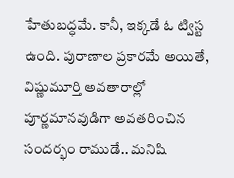హేతుబద్ధమే. కానీ, ఇక్కడే ఓ ట్విస్ట ఉంది. పురాణాల ప్రకారమే అయితే, విష్ణుమూర్తి అవతారాల్లో పూర్ణమానవుడిగా అవతరించిన సందర్భం రాముడే.. మనిషి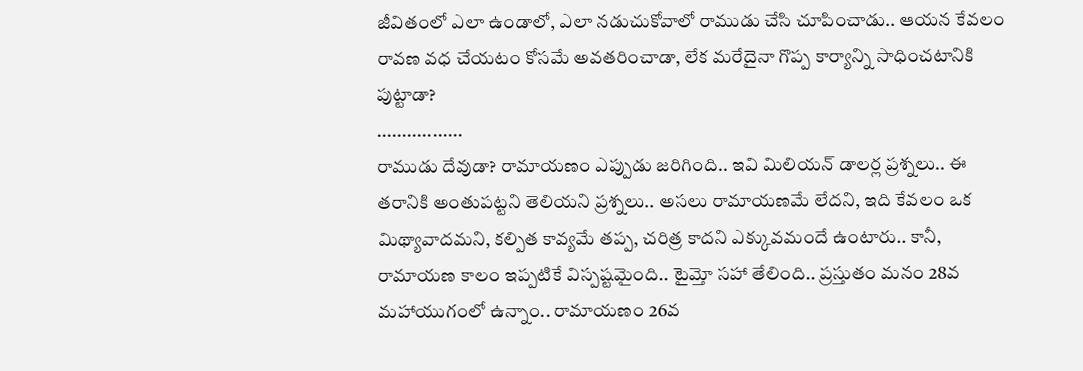జీవితంలో ఎలా ఉండాలో, ఎలా నడుచుకోవాలో రాముడు చేసి చూపించాడు.. ఆయన కేవలం రావణ వధ చేయటం కోసమే అవతరించాడా, లేక మరేదైనా గొప్ప కార్యాన్ని సాధించటానికి పుట్టాడా?
.................
రాముడు దేవుడా? రామాయణం ఎప్పుడు జరిగింది.. ఇవి మిలియన్ డాలర్ల ప్రశ్నలు.. ఈ తరానికి అంతుపట్టని తెలియని ప్రశ్నలు.. అసలు రామాయణమే లేదని, ఇది కేవలం ఒక మిథ్యావాదమని, కల్పిత కావ్యమే తప్ప, చరిత్ర కాదని ఎక్కువమందే ఉంటారు.. కానీ, రామాయణ కాలం ఇప్పటికే విస్పష్టమైంది.. టైమ్తో సహా తేలింది.. ప్రస్తుతం మనం 28వ మహాయుగంలో ఉన్నాం.. రామాయణం 26వ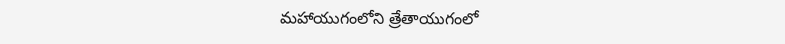మహాయుగంలోని త్రేతాయుగంలో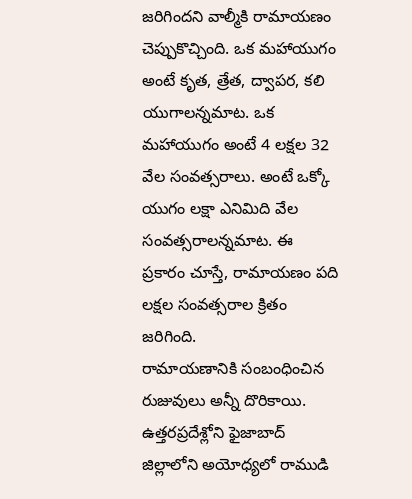జరిగిందని వాల్మీకి రామాయణం చెప్పుకొచ్చింది. ఒక మహాయుగం అంటే కృత, త్రేత, ద్వాపర, కలి యుగాలన్నమాట. ఒక మహాయుగం అంటే 4 లక్షల 32 వేల సంవత్సరాలు. అంటే ఒక్కో యుగం లక్షా ఎనిమిది వేల సంవత్సరాలన్నమాట. ఈ ప్రకారం చూస్తే, రామాయణం పది లక్షల సంవత్సరాల క్రితం జరిగింది.
రామాయణానికి సంబంధించిన రుజువులు అన్నీ దొరికాయి. ఉత్తరప్రదేశ్లోని ఫైజాబాద్ జిల్లాలోని అయోధ్యలో రాముడి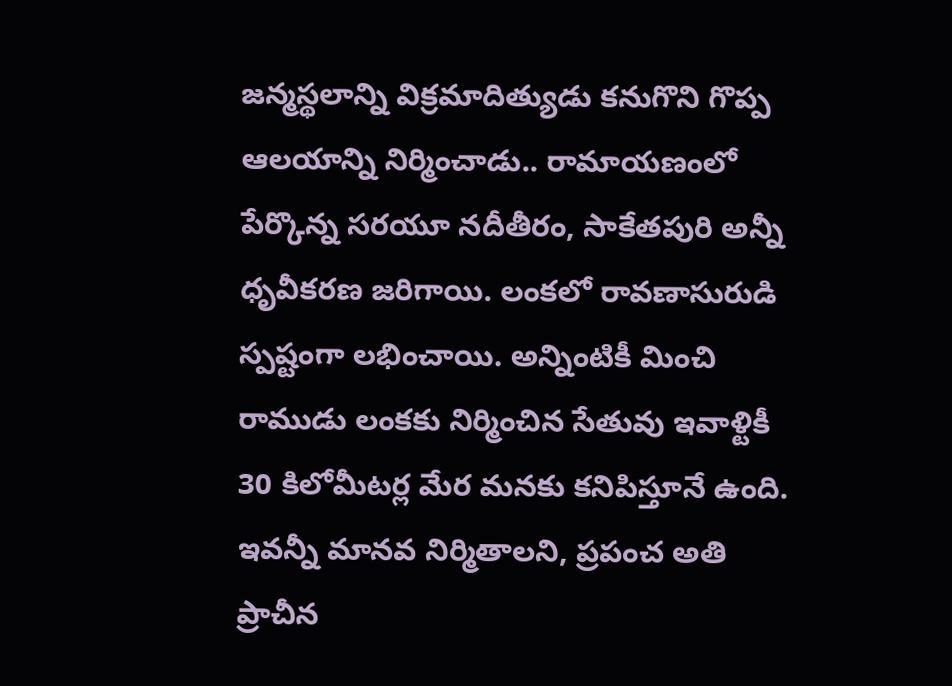జన్మస్థలాన్ని విక్రమాదిత్యుడు కనుగొని గొప్ప ఆలయాన్ని నిర్మించాడు.. రామాయణంలో పేర్కొన్న సరయూ నదీతీరం, సాకేతపురి అన్నీ ధృవీకరణ జరిగాయి. లంకలో రావణాసురుడి స్పష్టంగా లభించాయి. అన్నింటికీ మించి రాముడు లంకకు నిర్మించిన సేతువు ఇవాళ్టికీ 30 కిలోమీటర్ల మేర మనకు కనిపిస్తూనే ఉంది.
ఇవన్నీ మానవ నిర్మితాలని, ప్రపంచ అతి ప్రాచీన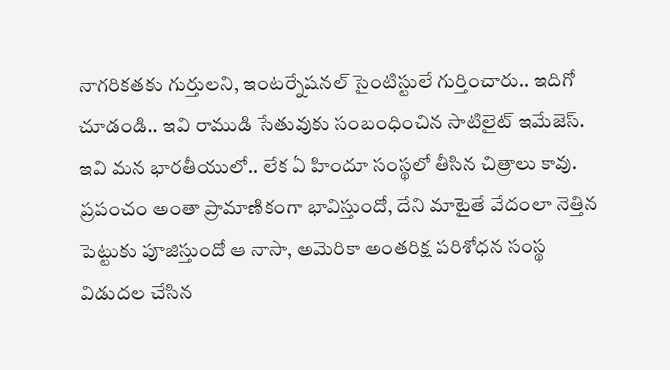నాగరికతకు గుర్తులని, ఇంటర్నేషనల్ సైంటిస్టులే గుర్తించారు.. ఇదిగో చూడండి.. ఇవి రాముడి సేతువుకు సంబంధించిన సాటిలైట్ ఇమేజెస్. ఇవి మన భారతీయులో.. లేక ఏ హిందూ సంస్థలో తీసిన చిత్రాలు కావు. ప్రపంచం అంతా ప్రామాణికంగా భావిస్తుందో, దేని మాటైతే వేదంలా నెత్తిన పెట్టుకు పూజిస్తుందో ఆ నాసా, అమెరికా అంతరిక్ష పరిశోధన సంస్థ విడుదల చేసిన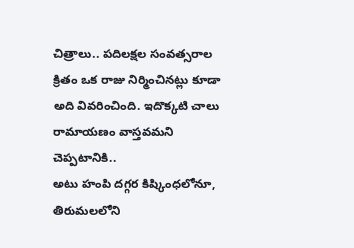చిత్రాలు.. పదిలక్షల సంవత్సరాల క్రితం ఒక రాజు నిర్మించినట్లు కూడా అది వివరించింది. ఇదొక్కటి చాలు రామాయణం వాస్తవమని చెప్పటానికి..
అటు హంపి దగ్గర కిష్కింధలోనూ, తిరుమలలోని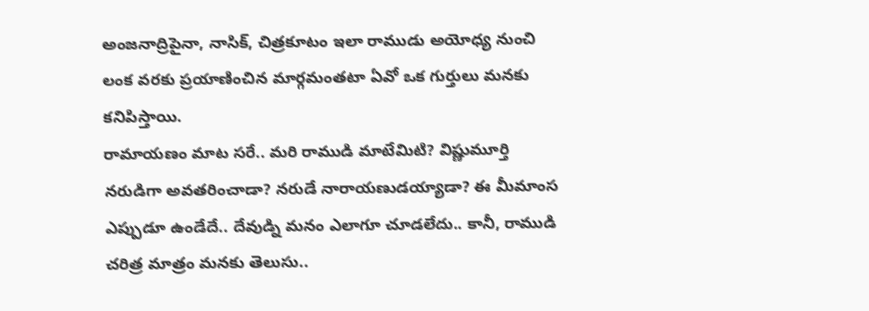అంజనాద్రిపైనా, నాసిక్, చిత్రకూటం ఇలా రాముడు అయోధ్య నుంచి లంక వరకు ప్రయాణించిన మార్గమంతటా ఏవో ఒక గుర్తులు మనకు కనిపిస్తాయి.
రామాయణం మాట సరే.. మరి రాముడి మాటేమిటి? విష్ణుమూర్తి నరుడిగా అవతరించాడా? నరుడే నారాయణుడయ్యాడా? ఈ మీమాంస ఎప్పుడూ ఉండేదే.. దేవుడ్ని మనం ఎలాగూ చూడలేదు.. కానీ, రాముడి చరిత్ర మాత్రం మనకు తెలుసు..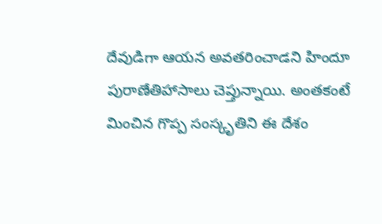దేవుడిగా ఆయన అవతరించాడని హిందూ పురాణేతిహాసాలు చెప్తున్నాయి. అంతకంటే మించిన గొప్ప సంస్కృతిని ఈ దేశం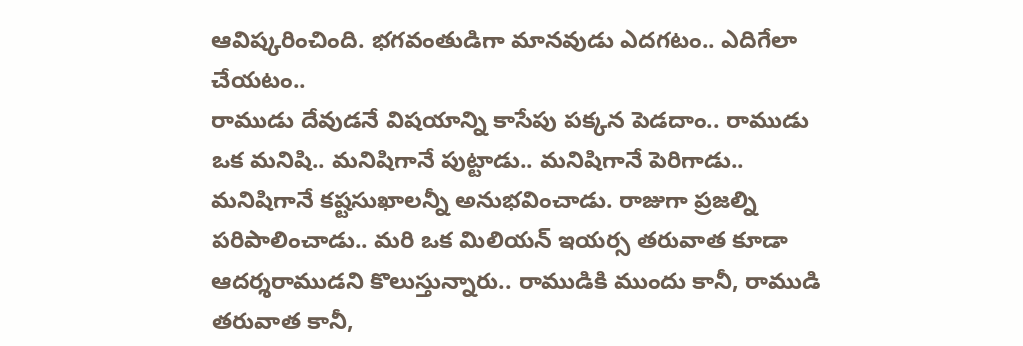ఆవిష్కరించింది. భగవంతుడిగా మానవుడు ఎదగటం.. ఎదిగేలా చేయటం..
రాముడు దేవుడనే విషయాన్ని కాసేపు పక్కన పెడదాం.. రాముడు ఒక మనిషి.. మనిషిగానే పుట్టాడు.. మనిషిగానే పెరిగాడు.. మనిషిగానే కష్టసుఖాలన్నీ అనుభవించాడు. రాజుగా ప్రజల్ని పరిపాలించాడు.. మరి ఒక మిలియన్ ఇయర్స తరువాత కూడా ఆదర్శరాముడని కొలుస్తున్నారు.. రాముడికి ముందు కానీ, రాముడి తరువాత కానీ,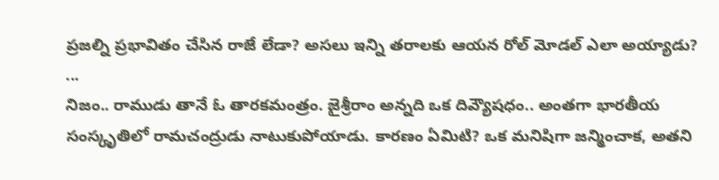ప్రజల్ని ప్రభావితం చేసిన రాజే లేడా? అసలు ఇన్ని తరాలకు ఆయన రోల్ మోడల్ ఎలా అయ్యాడు?
...
నిజం.. రాముడు తానే ఓ తారకమంత్రం. జైశ్రీరాం అన్నది ఒక దివ్యౌషధం.. అంతగా భారతీయ సంస్కృతిలో రామచంద్రుడు నాటుకుపోయాడు. కారణం ఏమిటి? ఒక మనిషిగా జన్మించాక, అతని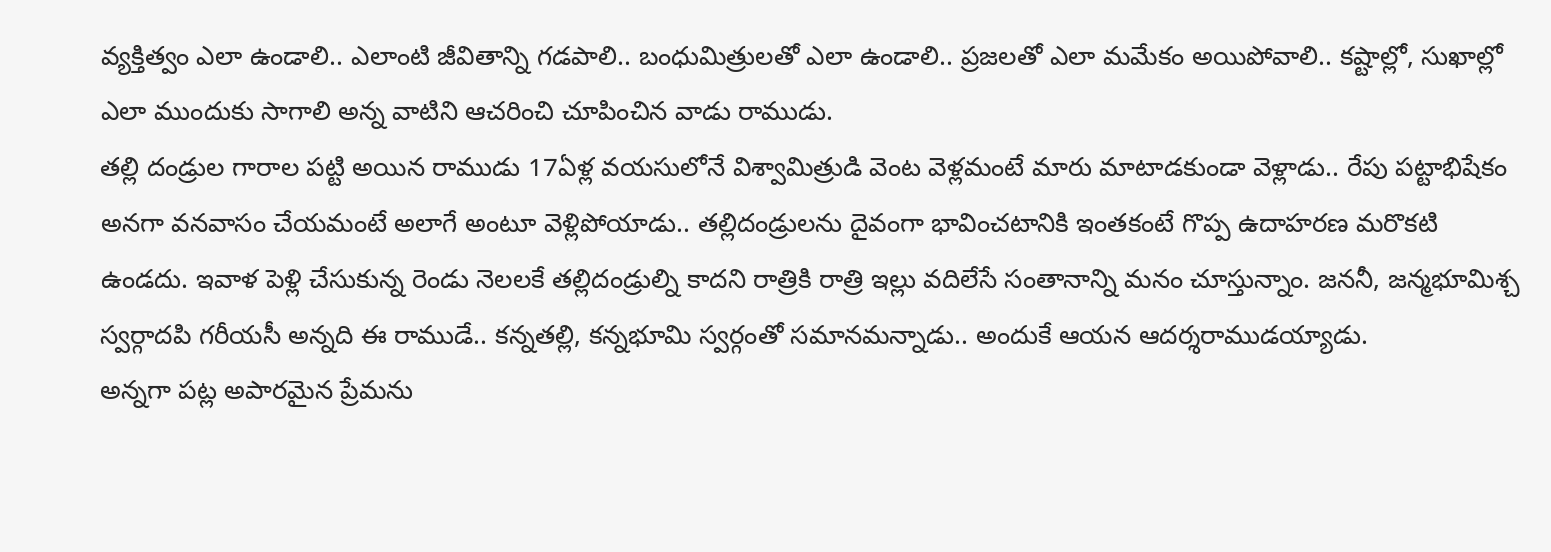వ్యక్తిత్వం ఎలా ఉండాలి.. ఎలాంటి జీవితాన్ని గడపాలి.. బంధుమిత్రులతో ఎలా ఉండాలి.. ప్రజలతో ఎలా మమేకం అయిపోవాలి.. కష్టాల్లో, సుఖాల్లో ఎలా ముందుకు సాగాలి అన్న వాటిని ఆచరించి చూపించిన వాడు రాముడు.
తల్లి దండ్రుల గారాల పట్టి అయిన రాముడు 17ఏళ్ల వయసులోనే విశ్వామిత్రుడి వెంట వెళ్లమంటే మారు మాటాడకుండా వెళ్లాడు.. రేపు పట్టాభిషేకం అనగా వనవాసం చేయమంటే అలాగే అంటూ వెళ్లిపోయాడు.. తల్లిదండ్రులను దైవంగా భావించటానికి ఇంతకంటే గొప్ప ఉదాహరణ మరొకటి ఉండదు. ఇవాళ పెళ్లి చేసుకున్న రెండు నెలలకే తల్లిదండ్రుల్ని కాదని రాత్రికి రాత్రి ఇల్లు వదిలేసే సంతానాన్ని మనం చూస్తున్నాం. జననీ, జన్మభూమిశ్చ స్వర్గాదపి గరీయసీ అన్నది ఈ రాముడే.. కన్నతల్లి, కన్నభూమి స్వర్గంతో సమానమన్నాడు.. అందుకే ఆయన ఆదర్శరాముడయ్యాడు.
అన్నగా పట్ల అపారమైన ప్రేమను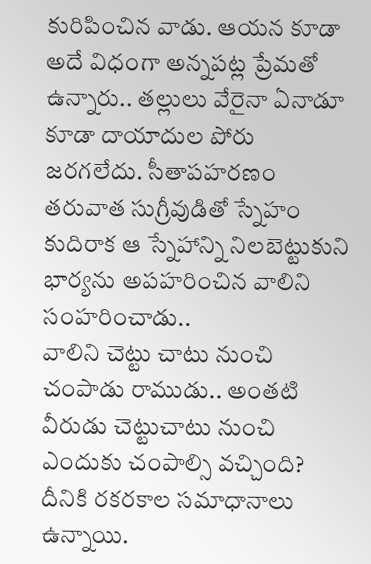కురిపించిన వాడు. ఆయన కూడా అదే విధంగా అన్నపట్ల ప్రేమతో ఉన్నారు.. తల్లులు వేరైనా ఏనాడూ కూడా దాయాదుల పోరు జరగలేదు. సీతాపహరణం తరువాత సుగ్రీవుడితో స్నేహం కుదిరాక ఆ స్నేహాన్ని నిలబెట్టుకుని భార్యను అపహరించిన వాలిని సంహరించాడు..
వాలిని చెట్టు చాటు నుంచి చంపాడు రాముడు.. అంతటి వీరుడు చెట్టుచాటు నుంచి ఎందుకు చంపాల్సి వచ్చింది? దీనికి రకరకాల సమాధానాలు ఉన్నాయి.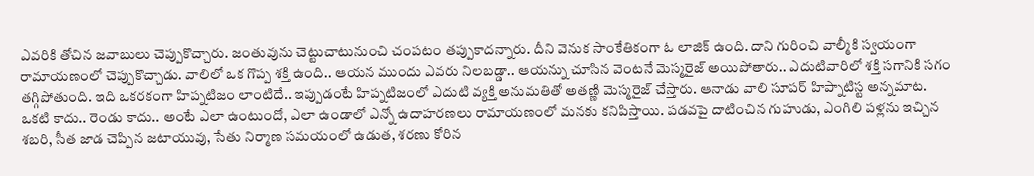ఎవరికి తోచిన జవాబులు చెప్పుకొచ్చారు. జంతువును చెట్టుచాటునుంచి చంపటం తప్పుకాదన్నారు. దీని వెనుక సాంకేతికంగా ఓ లాజిక్ ఉంది. దాని గురించి వాల్మీకి స్వయంగా రామాయణంలో చెప్పుకొచ్చాడు. వాలిలో ఒక గొప్ప శక్తి ఉంది.. ఆయన ముందు ఎవరు నిలబడ్డా.. ఆయన్ను చూసిన వెంటనే మెస్మరైజ్ అయిపోతారు.. ఎదుటివారిలో శక్తి సగానికి సగం తగ్గిపోతుంది. ఇది ఒకరకంగా హిప్నటిజం లాంటిదే.. ఇప్పుడంటే హిప్నటిజంలో ఎదుటి వ్యక్తి అనుమతితో అతణ్ణి మెస్మరైజ్ చేస్తారు. ఆనాడు వాలి సూపర్ హిప్నాటిస్ట అన్నమాట.
ఒకటి కాదు.. రెండు కాదు.. అంటే ఎలా ఉంటుందో, ఎలా ఉండాలో ఎన్నో ఉదాహరణలు రామాయణంలో మనకు కనిపిస్తాయి. పడవపై దాటించిన గుహుడు, ఎంగిలి పళ్లను ఇచ్చిన శబరి, సీత జాడ చెప్పిన జటాయువు, సేతు నిర్మాణ సమయంలో ఉడుత, శరణు కోరిన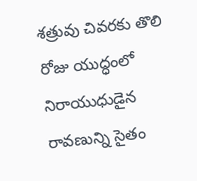శత్రువు చివరకు తొలి రోజు యుద్ధంలో నిరాయుధుడైన రావణున్ని సైతం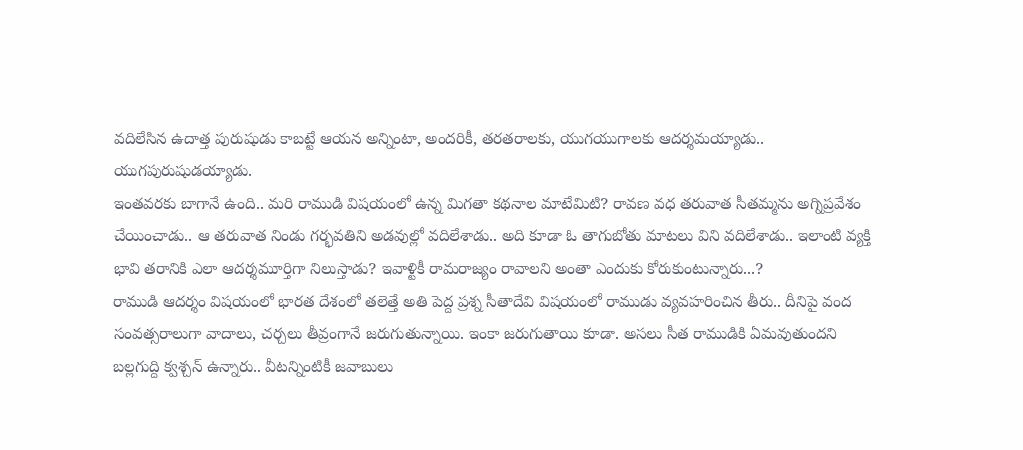వదిలేసిన ఉదాత్త పురుషుడు కాబట్టే ఆయన అన్నింటా, అందరికీ, తరతరాలకు, యుగయుగాలకు ఆదర్శమయ్యాడు.. యుగపురుషుడయ్యాడు.
ఇంతవరకు బాగానే ఉంది.. మరి రాముడి విషయంలో ఉన్న మిగతా కథనాల మాటేమిటి? రావణ వధ తరువాత సీతమ్మను అగ్నిప్రవేశం చేయించాడు.. ఆ తరువాత నిండు గర్భవతిని అడవుల్లో వదిలేశాడు.. అది కూడా ఓ తాగుబోతు మాటలు విని వదిలేశాడు.. ఇలాంటి వ్యక్తి భావి తరానికి ఎలా ఆదర్శమూర్తిగా నిలుస్తాడు? ఇవాళ్టికీ రామరాజ్యం రావాలని అంతా ఎందుకు కోరుకుంటున్నారు...?
రాముడి ఆదర్శం విషయంలో భారత దేశంలో తలెత్తే అతి పెద్ద ప్రశ్న సీతాదేవి విషయంలో రాముడు వ్యవహరించిన తీరు.. దీనిపై వంద సంవత్సరాలుగా వాదాలు, చర్చలు తీవ్రంగానే జరుగుతున్నాయి. ఇంకా జరుగుతాయి కూడా. అసలు సీత రాముడికి ఏమవుతుందని బల్లగుద్ది క్వశ్చన్ ఉన్నారు.. వీటన్నింటికీ జవాబులు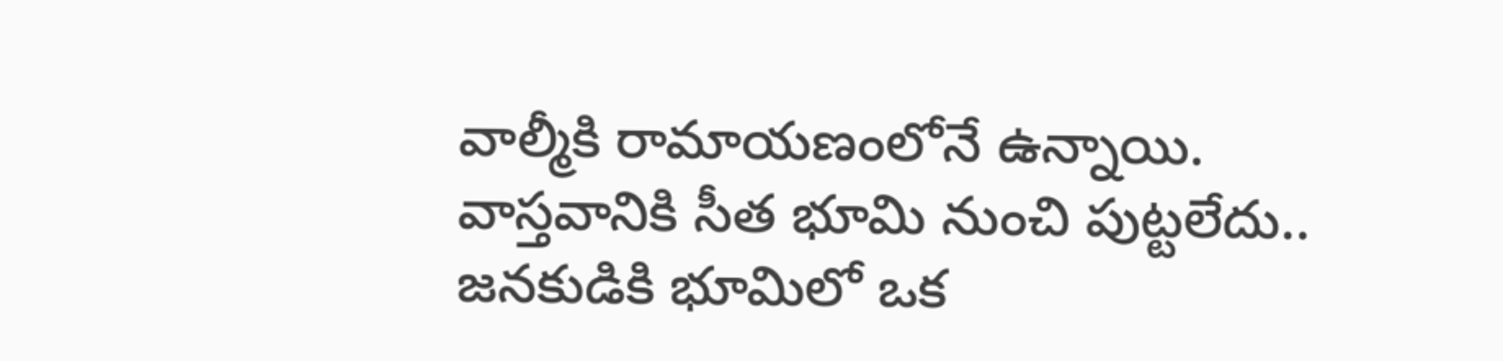వాల్మీకి రామాయణంలోనే ఉన్నాయి. వాస్తవానికి సీత భూమి నుంచి పుట్టలేదు.. జనకుడికి భూమిలో ఒక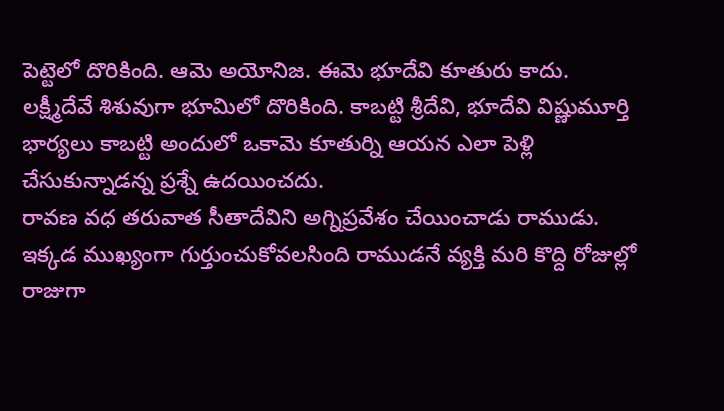పెట్టెలో దొరికింది. ఆమె అయోనిజ. ఈమె భూదేవి కూతురు కాదు. లక్ష్మీదేవే శిశువుగా భూమిలో దొరికింది. కాబట్టి శ్రీదేవి, భూదేవి విష్ణుమూర్తి భార్యలు కాబట్టి అందులో ఒకామె కూతుర్ని ఆయన ఎలా పెళ్లి చేసుకున్నాడన్న ప్రశ్నే ఉదయించదు.
రావణ వధ తరువాత సీతాదేవిని అగ్నిప్రవేశం చేయించాడు రాముడు. ఇక్కడ ముఖ్యంగా గుర్తుంచుకోవలసింది రాముడనే వ్యక్తి మరి కొద్ది రోజుల్లో రాజుగా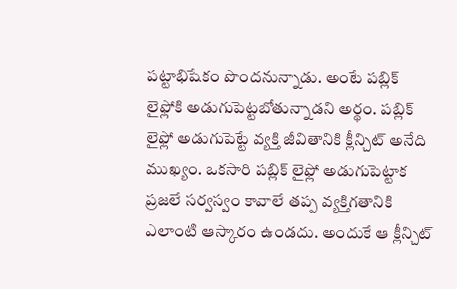పట్టాభిషేకం పొందనున్నాడు. అంటే పబ్లిక్ లైఫ్లోకి అడుగుపెట్టబోతున్నాడని అర్థం. పబ్లిక్ లైఫ్లో అడుగుపెట్టే వ్యక్తి జీవితానికి క్లీన్చిట్ అనేది ముఖ్యం. ఒకసారి పబ్లిక్ లైఫ్లో అడుగుపెట్టాక ప్రజలే సర్వస్వం కావాలే తప్ప వ్యక్తిగతానికి ఎలాంటి ఆస్కారం ఉండదు. అందుకే ఆ క్లీన్చిట్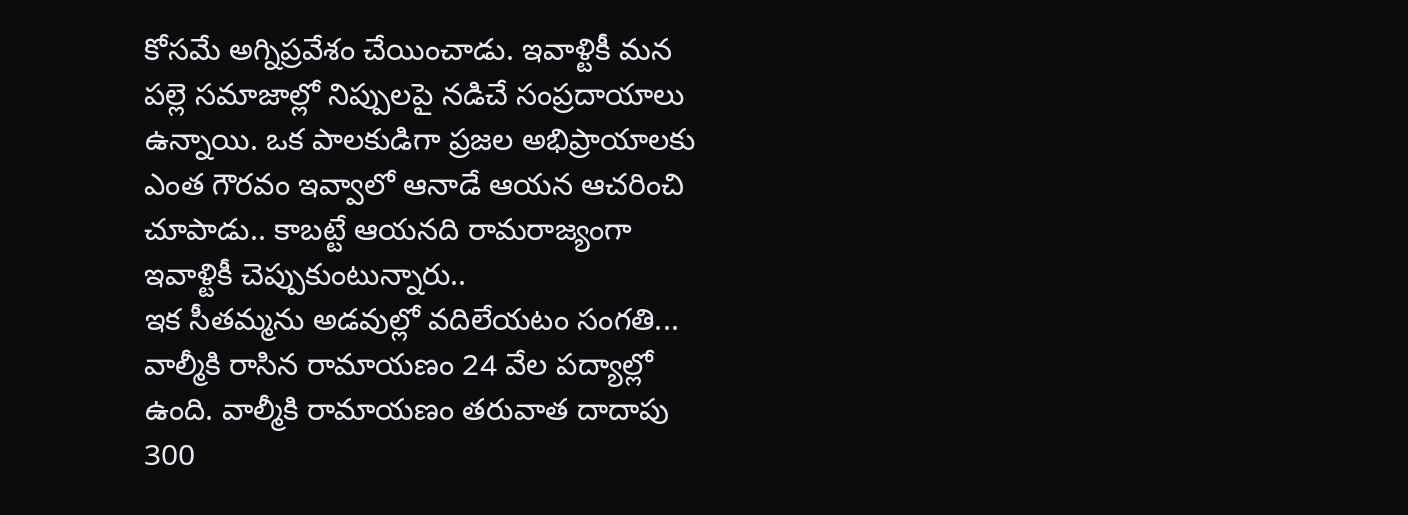కోసమే అగ్నిప్రవేశం చేయించాడు. ఇవాళ్టికీ మన పల్లె సమాజాల్లో నిప్పులపై నడిచే సంప్రదాయాలు ఉన్నాయి. ఒక పాలకుడిగా ప్రజల అభిప్రాయాలకు ఎంత గౌరవం ఇవ్వాలో ఆనాడే ఆయన ఆచరించి చూపాడు.. కాబట్టే ఆయనది రామరాజ్యంగా ఇవాళ్టికీ చెప్పుకుంటున్నారు..
ఇక సీతమ్మను అడవుల్లో వదిలేయటం సంగతి... వాల్మీకి రాసిన రామాయణం 24 వేల పద్యాల్లో ఉంది. వాల్మీకి రామాయణం తరువాత దాదాపు 300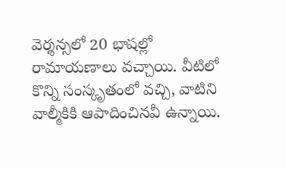వెర్శన్సలో 20 భాషల్లో రామాయణాలు వచ్చాయి. వీటిలో కొన్ని సంస్కృతంలో వచ్చి, వాటిని వాల్మీకికి ఆపాదించినవీ ఉన్నాయి.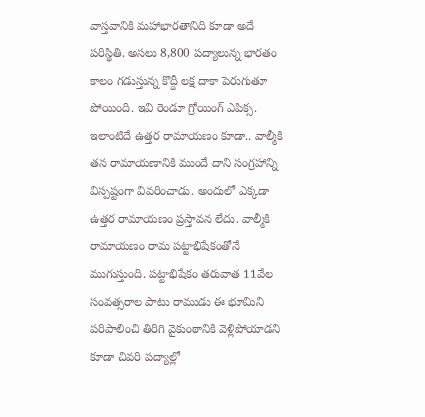వాస్తవానికి మహాభారతానిది కూడా అదే పరిస్థితి. అసలు 8,800 పద్యాలున్న భారతం కాలం గడుస్తున్న కొద్దీ లక్ష దాకా పెరుగుతూ పోయింది. ఇవి రెండూ గ్రోయింగ్ ఎపిక్స.
ఇలాంటిదే ఉత్తర రామాయణం కూడా.. వాల్మీకి తన రామాయణానికి ముందే దాని సంగ్రహాన్ని విస్పష్టంగా వివరించాడు. అందులో ఎక్కడా ఉత్తర రామాయణం ప్రస్తావన లేదు. వాల్మీకి రామాయణం రామ పట్టాభిషేకంతోనే ముగుస్తుంది. పట్టాభిషేకం తరువాత 11వేల సంవత్సరాల పాటు రాముడు ఈ భూమిని పరిపాలించి తిరిగి వైకుంఠానికి వెళ్లిపోయాడని కూడా చివరి పద్యాల్లో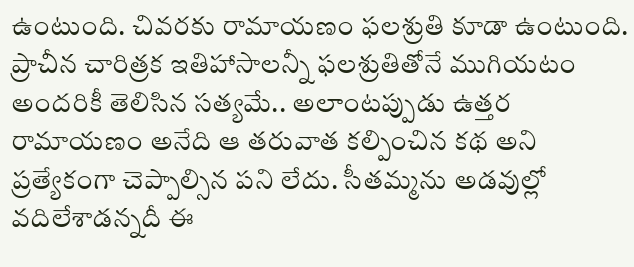ఉంటుంది. చివరకు రామాయణం ఫలశ్రుతి కూడా ఉంటుంది. ప్రాచీన చారిత్రక ఇతిహాసాలన్నీ ఫలశ్రుతితోనే ముగియటం అందరికీ తెలిసిన సత్యమే.. అలాంటప్పుడు ఉత్తర రామాయణం అనేది ఆ తరువాత కల్పించిన కథ అని ప్రత్యేకంగా చెప్పాల్సిన పని లేదు. సీతమ్మను అడవుల్లో వదిలేశాడన్నదీ ఈ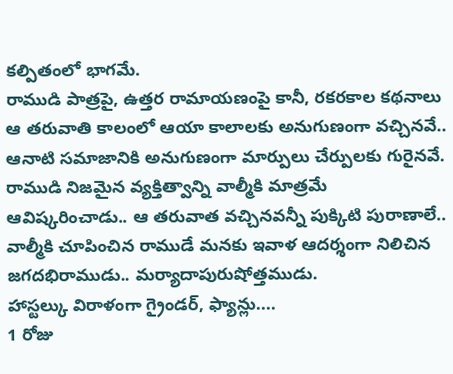కల్పితంలో భాగమే.
రాముడి పాత్రపై, ఉత్తర రామాయణంపై కానీ, రకరకాల కథనాలు ఆ తరువాతి కాలంలో ఆయా కాలాలకు అనుగుణంగా వచ్చినవే.. ఆనాటి సమాజానికి అనుగుణంగా మార్పులు చేర్పులకు గురైనవే. రాముడి నిజమైన వ్యక్తిత్వాన్ని వాల్మీకి మాత్రమే ఆవిష్కరించాడు.. ఆ తరువాత వచ్చినవన్నీ పుక్కిటి పురాణాలే.. వాల్మీకి చూపించిన రాముడే మనకు ఇవాళ ఆదర్శంగా నిలిచిన జగదభిరాముడు.. మర్యాదాపురుషోత్తముడు.
హాస్టల్కు విరాళంగా గ్రైండర్, ఫ్యాన్లు....
1 రోజు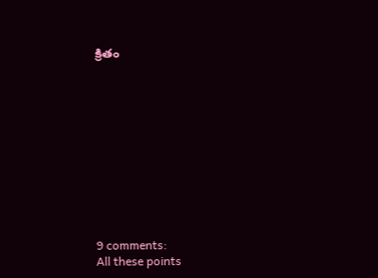క్రితం











9 comments:
All these points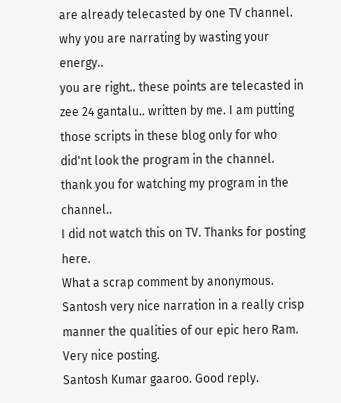are already telecasted by one TV channel. why you are narrating by wasting your energy..
you are right.. these points are telecasted in zee 24 gantalu.. written by me. I am putting those scripts in these blog only for who did'nt look the program in the channel. thank you for watching my program in the channel..
I did not watch this on TV. Thanks for posting here.
What a scrap comment by anonymous.
Santosh very nice narration in a really crisp manner the qualities of our epic hero Ram. Very nice posting.
Santosh Kumar gaaroo. Good reply.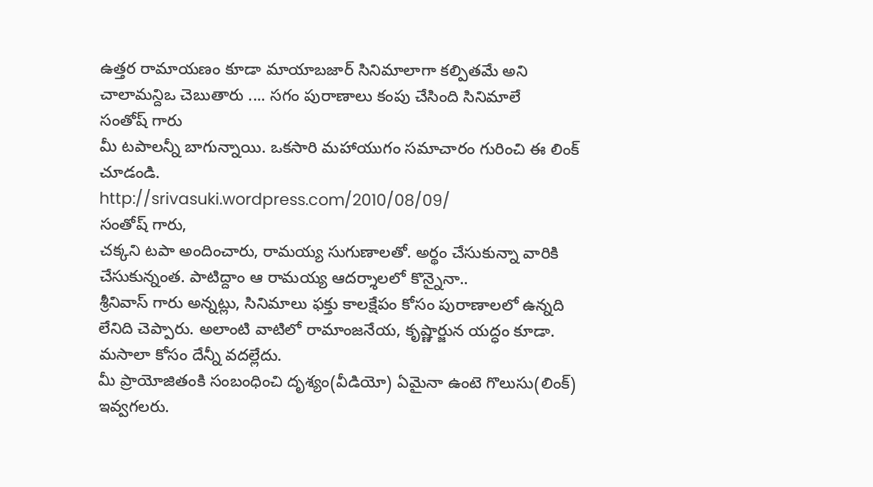ఉత్తర రామాయణం కూడా మాయాబజార్ సినిమాలాగా కల్పితమే అని చాలామన్దిఒ చెబుతారు .... సగం పురాణాలు కంపు చేసింది సినిమాలే
సంతోష్ గారు
మీ టపాలన్నీ బాగున్నాయి. ఒకసారి మహాయుగం సమాచారం గురించి ఈ లింక్ చూడండి.
http://srivasuki.wordpress.com/2010/08/09/
సంతోష్ గారు,
చక్కని టపా అందించారు, రామయ్య సుగుణాలతో. అర్థం చేసుకున్నా వారికి చేసుకున్నంత. పాటిద్దాం ఆ రామయ్య ఆదర్శాలలో కొన్నైనా..
శ్రీనివాస్ గారు అన్నట్లు, సినిమాలు ఫక్తు కాలక్షేపం కోసం పురాణాలలో ఉన్నది లేనిది చెప్పారు. అలాంటి వాటిలో రామాంజనేయ, కృష్ణార్జున యద్ధం కూడా. మసాలా కోసం దేన్నీ వదల్లేదు.
మీ ప్రాయోజితంకి సంబంధించి దృశ్యం(వీడియో) ఏమైనా ఉంటె గొలుసు(లింక్) ఇవ్వగలరు.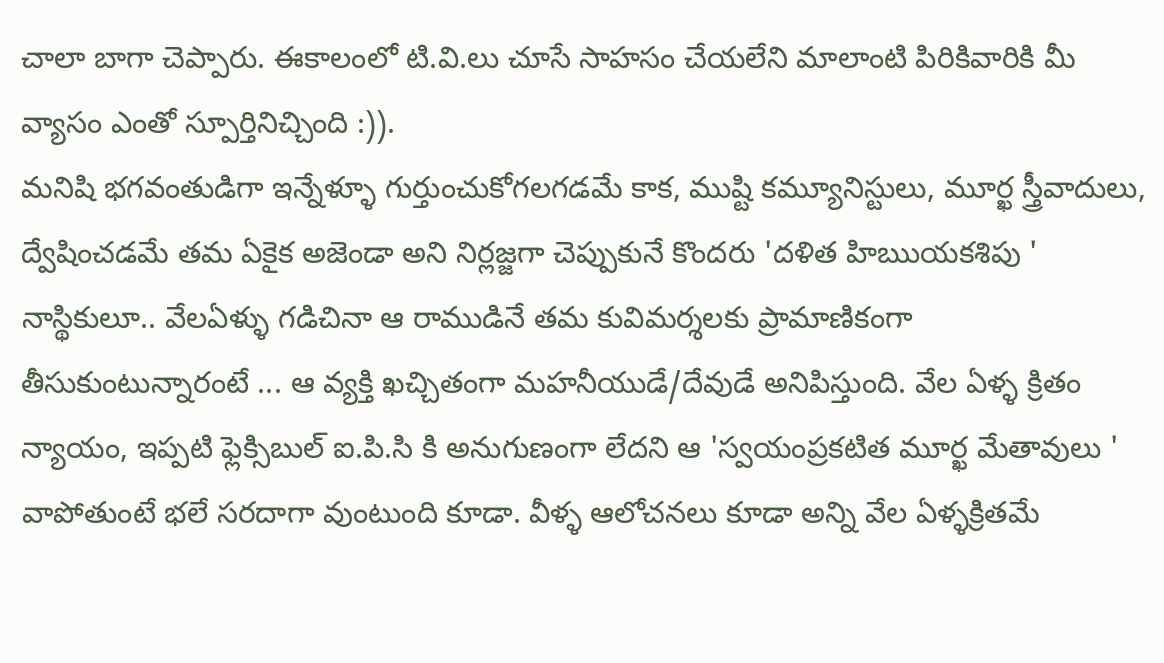చాలా బాగా చెప్పారు. ఈకాలంలో టి.వి.లు చూసే సాహసం చేయలేని మాలాంటి పిరికివారికి మీ వ్యాసం ఎంతో స్పూర్తినిచ్చింది :)).
మనిషి భగవంతుడిగా ఇన్నేళ్ళూ గుర్తుంచుకోగలగడమే కాక, ముష్టి కమ్యూనిస్టులు, మూర్ఖ స్త్రీవాదులు, ద్వేషించడమే తమ ఏకైక అజెండా అని నిర్లజ్జగా చెప్పుకునే కొందరు 'దళిత హిఋయకశిపు ' నాస్థికులూ.. వేలఏళ్ళు గడిచినా ఆ రాముడినే తమ కువిమర్శలకు ప్రామాణికంగా తీసుకుంటున్నారంటే ... ఆ వ్యక్తి ఖచ్చితంగా మహనీయుడే/దేవుడే అనిపిస్తుంది. వేల ఏళ్ళ క్రితం న్యాయం, ఇప్పటి ఫ్లెక్సిబుల్ ఐ.పి.సి కి అనుగుణంగా లేదని ఆ 'స్వయంప్రకటిత మూర్ఖ మేతావులు ' వాపోతుంటే భలే సరదాగా వుంటుంది కూడా. వీళ్ళ ఆలోచనలు కూడా అన్ని వేల ఏళ్ళక్రితమే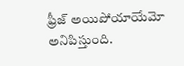ఫ్రీజ్ అయిపోయాయేమో అనిపిస్తుంది.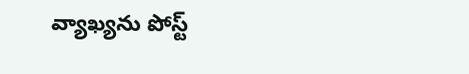వ్యాఖ్యను పోస్ట్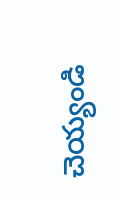చెయ్యండి